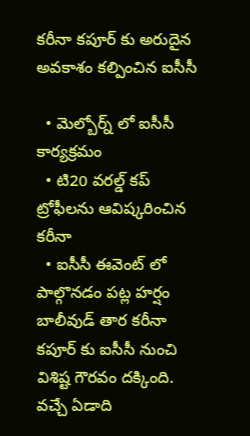కరీనా కపూర్ కు అరుదైన అవకాశం కల్పించిన ఐసీసీ

  • మెల్బోర్న్ లో ఐసీసీ కార్యక్రమం
  • టి20 వరల్డ్ కప్ ట్రోఫీలను ఆవిష్కరించిన కరీనా
  • ఐసీసీ ఈవెంట్ లో పాల్గొనడం పట్ల హర్షం
బాలీవుడ్ తార కరీనా కపూర్ కు ఐసీసీ నుంచి విశిష్ట గౌరవం దక్కింది. వచ్చే ఏడాది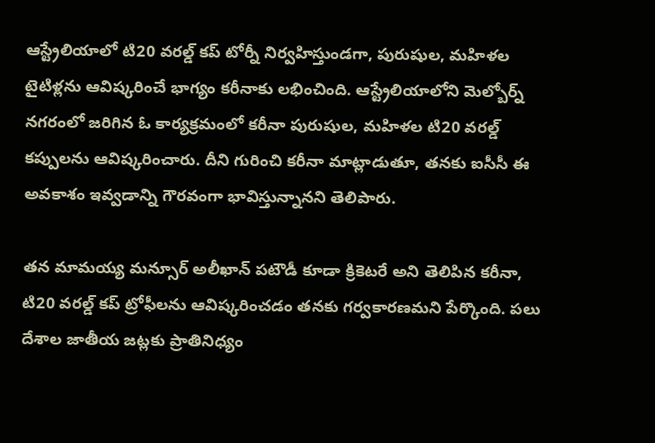ఆస్ట్రేలియాలో టి20 వరల్డ్ కప్ టోర్నీ నిర్వహిస్తుండగా, పురుషుల, మహిళల టైటిళ్లను ఆవిష్కరించే భాగ్యం కరీనాకు లభించింది. ఆస్ట్రేలియాలోని మెల్బోర్న్ నగరంలో జరిగిన ఓ కార్యక్రమంలో కరీనా పురుషుల, మహిళల టి20 వరల్డ్ కప్పులను ఆవిష్కరించారు. దీని గురించి కరీనా మాట్లాడుతూ, తనకు ఐసీసీ ఈ అవకాశం ఇవ్వడాన్ని గౌరవంగా భావిస్తున్నానని తెలిపారు.

తన మామయ్య మన్సూర్ అలీఖాన్ పటౌడీ కూడా క్రికెటరే అని తెలిపిన కరీనా, టి20 వరల్డ్ కప్ ట్రోఫీలను ఆవిష్కరించడం తనకు గర్వకారణమని పేర్కొంది. పలు దేశాల జాతీయ జట్లకు ప్రాతినిధ్యం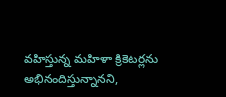వహిస్తున్న మహిళా క్రికెటర్లను అభినందిస్తున్నానని,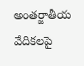అంతర్జాతీయ వేదికలపై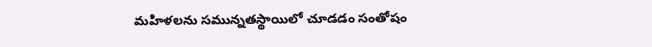మహిళలను సమున్నతస్థాయిలో చూడడం సంతోషం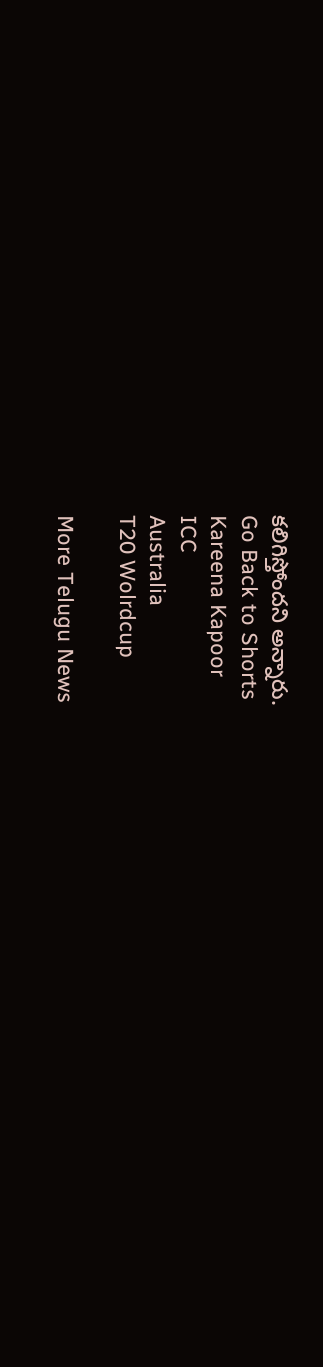కలిగిస్తోందని అన్నారు.
Go Back to Shorts
Kareena Kapoor
ICC
Australia
T20 Wolrdcup

More Telugu News